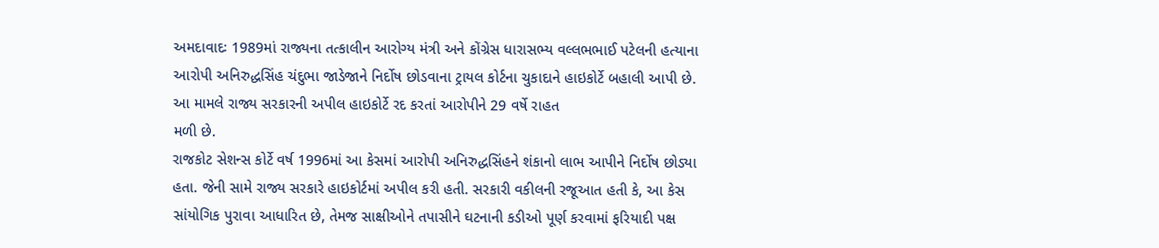અમદાવાદઃ 1989માં રાજ્યના તત્કાલીન આરોગ્ય મંત્રી અને કોંગ્રેસ ધારાસભ્ય વલ્લભભાઈ પટેલની હત્યાના આરોપી અનિરુદ્ધસિંહ ચંદુભા જાડેજાને નિર્દોષ છોડવાના ટ્રાયલ કોર્ટના ચુકાદાને હાઇકોર્ટે બહાલી આપી છે. આ મામલે રાજ્ય સરકારની અપીલ હાઇકોર્ટે રદ કરતાં આરોપીને 29 વર્ષે રાહત
મળી છે.
રાજકોટ સેશન્સ કોર્ટે વર્ષ 1996માં આ કેસમાં આરોપી અનિરુદ્ધસિંહને શંકાનો લાભ આપીને નિર્દોષ છોડ્યા હતા. જેની સામે રાજ્ય સરકારે હાઇકોર્ટમાં અપીલ કરી હતી. સરકારી વકીલની રજૂઆત હતી કે, આ કેસ સાંયોગિક પુરાવા આધારિત છે, તેમજ સાક્ષીઓને તપાસીને ઘટનાની કડીઓ પૂર્ણ કરવામાં ફરિયાદી પક્ષ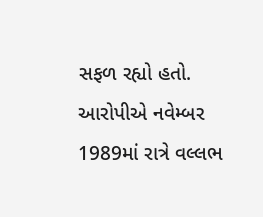સફળ રહ્યો હતો. આરોપીએ નવેમ્બર 1989માં રાત્રે વલ્લભ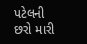પટેલની છરો મારી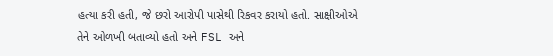હત્યા કરી હતી, જે છરો આરોપી પાસેથી રિકવર કરાયો હતો. સાક્ષીઓએ તેને ઓળખી બતાવ્યો હતો અને FSL અને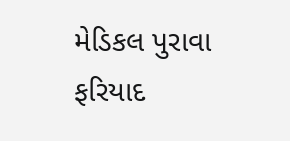મેડિકલ પુરાવા ફરિયાદ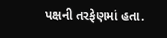પક્ષની તરફેણમાં હતા.